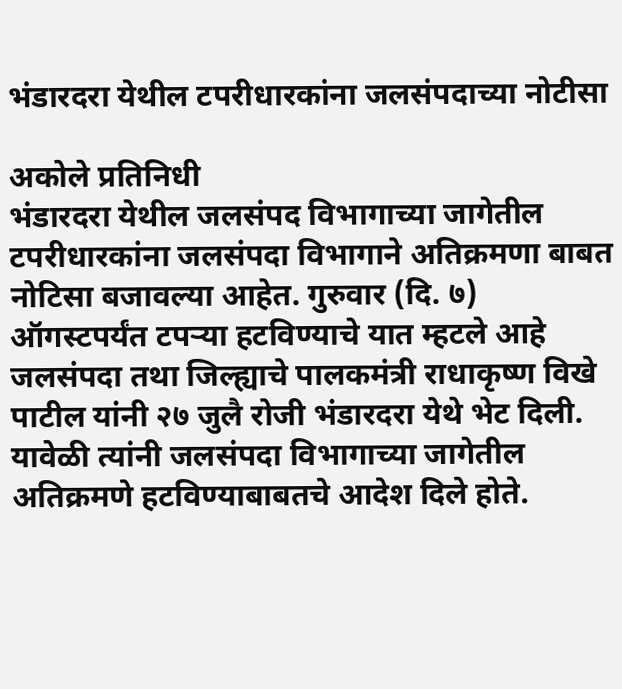भंडारदरा येथील टपरीधारकांना जलसंपदाच्या नोटीसा

अकोले प्रतिनिधी
भंडारदरा येथील जलसंपद विभागाच्या जागेतील टपरीधारकांना जलसंपदा विभागाने अतिक्रमणा बाबत
नोटिसा बजावल्या आहेत. गुरुवार (दि. ७) ऑगस्टपर्यंत टपऱ्या हटविण्याचे यात म्हटले आहे
जलसंपदा तथा जिल्ह्याचे पालकमंत्री राधाकृष्ण विखे पाटील यांनी २७ जुलै रोजी भंडारदरा येथे भेट दिली. यावेळी त्यांनी जलसंपदा विभागाच्या जागेतील अतिक्रमणे हटविण्याबाबतचे आदेश दिले होते.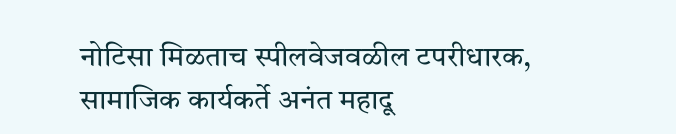नोटिसा मिळताच स्पीलवेजवळील टपरीधारक, सामाजिक कार्यकर्ते अनंत महादू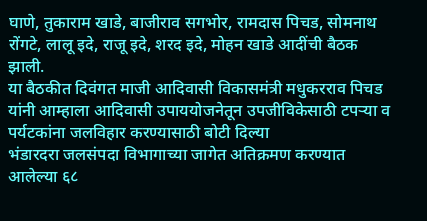घाणे, तुकाराम खाडे, बाजीराव सगभोर, रामदास पिचड, सोमनाथ रोंगटे, लालू इदे, राजू इदे, शरद इदे, मोहन खाडे आदींची बैठक झाली.
या बैठकीत दिवंगत माजी आदिवासी विकासमंत्री मधुकरराव पिचड यांनी आम्हाला आदिवासी उपाययोजनेतून उपजीविकेसाठी टपऱ्या व पर्यटकांना जलविहार करण्यासाठी बोटी दिल्या
भंडारदरा जलसंपदा विभागाच्या जागेत अतिक्रमण करण्यात आलेल्या ६८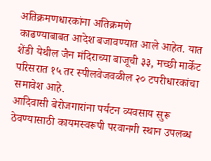अतिक्रमणधारकांना अतिक्रमणे
काढण्याबाबत आदेश बजावण्यात आले आहेत. यात शेंडी येथील जैन मंदिराच्या बाजूची ३३, मच्छी मार्केट परिसरात १५ तर स्पीलवेजवळील २० टपरीधारकांचा समावेश आहे.
आदिवासी बेरोजगारांना पर्यटन व्यवसाय सुरू ठेवण्यासाठी कायमस्वरूपी परवानगी स्थान उपलब्ध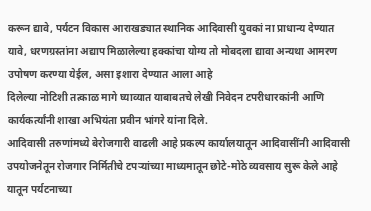करून द्यावे, पर्यटन विकास आराखड्यात स्थानिक आदिवासी युवकां ना प्राधान्य देण्यात यावे, धरणग्रस्तांना अद्याप मिळालेल्या हक्कांचा योग्य तो मोबदला द्यावा अन्यथा आमरण उपोषण करण्या येईल, असा इशारा देण्यात आला आहे
दिलेल्या नोटिशी तत्काळ मागे घ्याव्यात याबाबतचे लेखी निवेदन टपरीधारकांनी आणि कार्यकर्त्यांनी शाखा अभियंता प्रवीन भांगरे यांना दिले.
आदिवासी तरुणांमध्ये बेरोजगारी वाढली आहे प्रकल्प कार्यालयातून आदिवासींनी आदिवासी उपयोजनेतून रोजगार निर्मितीचे टपऱ्यांच्या माध्यमातून छोटे-मोठे व्यवसाय सुरू केले आहे यातून पर्यटनाच्या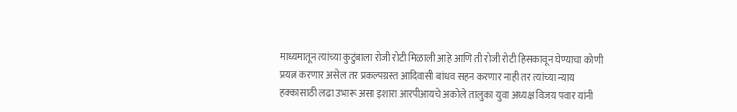माध्यमातून त्यांच्या कुटुंबाला रोजी रोटी मिळाली आहे आणि ती रोजी रोटी हिसकावून घेण्याचा कोणी प्रयत्न करणार असेल तर प्रकल्पग्रस्त आदिवासी बांधव सहन करणार नाही तर त्यांच्या न्याय हक्कासाठी लढा उभारू असा इशारा आरपीआयचे अकोले तालुका युवा अध्यक्ष विजय पवार यांनी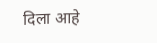दिला आहे